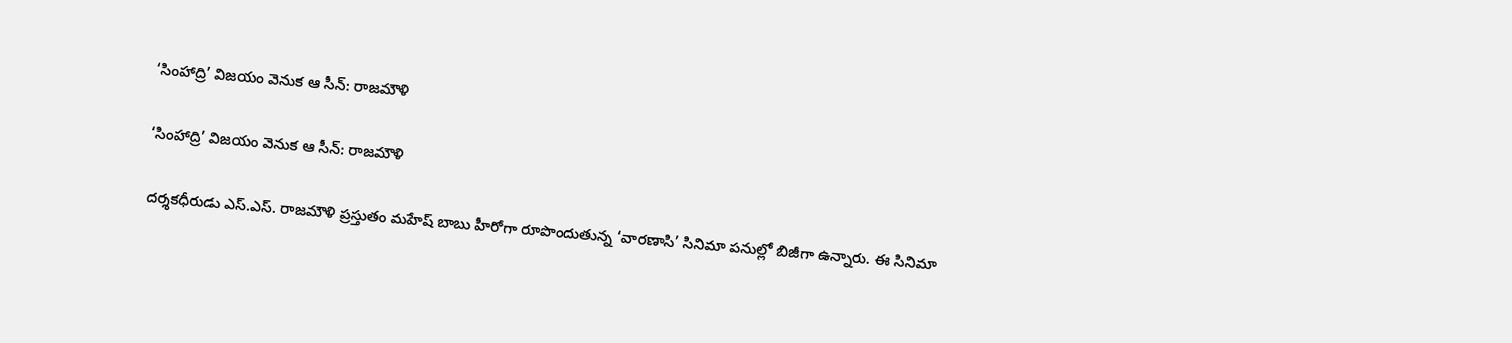‘సింహాద్రి’ విజయం వెనుక ఆ సీన్: రాజమౌళి

‘సింహాద్రి’ విజయం వెనుక ఆ సీన్: రాజమౌళి

దర్శకధీరుడు ఎస్.ఎస్. రాజమౌళి ప్రస్తుతం మహేష్ బాబు హీరోగా రూపొందుతున్న ‘వారణాసి’ సినిమా పనుల్లో బిజీగా ఉన్నారు. ఈ సినిమా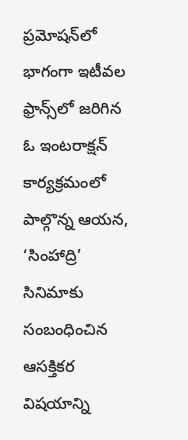ప్రమోషన్‌లో భాగంగా ఇటీవల ఫ్రాన్స్‌లో జరిగిన ఓ ఇంటరాక్షన్ కార్యక్రమంలో పాల్గొన్న ఆయన, ‘సింహాద్రి’ సినిమాకు సంబంధించిన ఆసక్తికర విషయాన్ని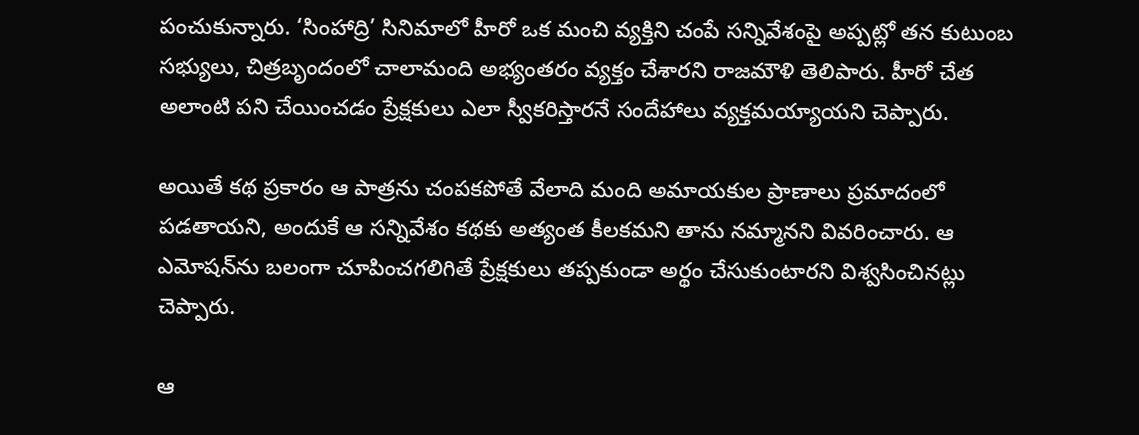పంచుకున్నారు. ‘సింహాద్రి’ సినిమాలో హీరో ఒక మంచి వ్యక్తిని చంపే సన్నివేశంపై అప్పట్లో తన కుటుంబ సభ్యులు, చిత్రబృందంలో చాలామంది అభ్యంతరం వ్యక్తం చేశారని రాజమౌళి తెలిపారు. హీరో చేత అలాంటి పని చేయించడం ప్రేక్షకులు ఎలా స్వీకరిస్తారనే సందేహాలు వ్యక్తమయ్యాయని చెప్పారు.

అయితే కథ ప్రకారం ఆ పాత్రను చంపకపోతే వేలాది మంది అమాయకుల ప్రాణాలు ప్రమాదంలో పడతాయని, అందుకే ఆ సన్నివేశం కథకు అత్యంత కీలకమని తాను నమ్మానని వివరించారు. ఆ ఎమోషన్‌ను బలంగా చూపించగలిగితే ప్రేక్షకులు తప్పకుండా అర్థం చేసుకుంటారని విశ్వసించినట్లు చెప్పారు.

ఆ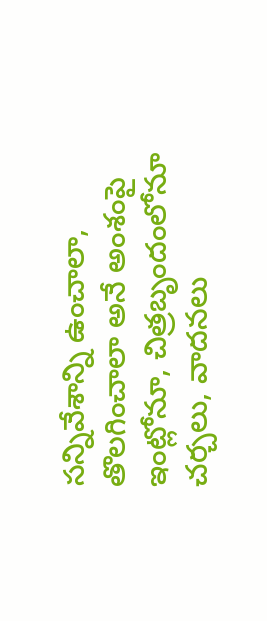సన్నివేశాన్ని ఉంచాలా, తొలగించాలా అనే అంశంపై ఇంట్లోనూ, చిత్రబృందంలోనూ చర్చలు, వాదనలు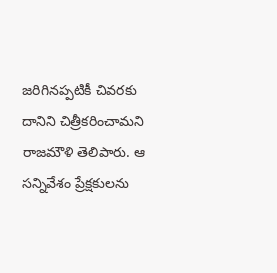జరిగినప్పటికీ చివరకు దానిని చిత్రీకరించామని రాజమౌళి తెలిపారు. ఆ సన్నివేశం ప్రేక్షకులను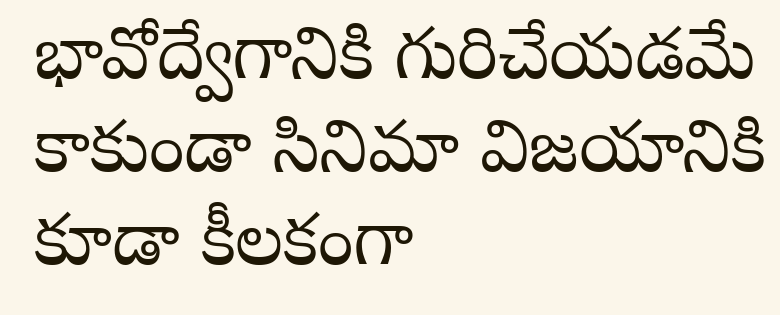భావోద్వేగానికి గురిచేయడమే కాకుండా సినిమా విజయానికి కూడా కీలకంగా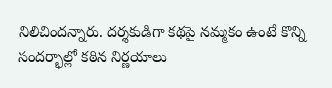నిలిచిందన్నారు. దర్శకుడిగా కథపై నమ్మకం ఉంటే కొన్ని సందర్భాల్లో కఠిన నిర్ణయాలు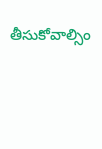తీసుకోవాల్సిం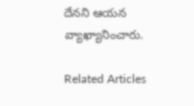దేనని ఆయన వ్యాఖ్యానించారు.

Related Articles